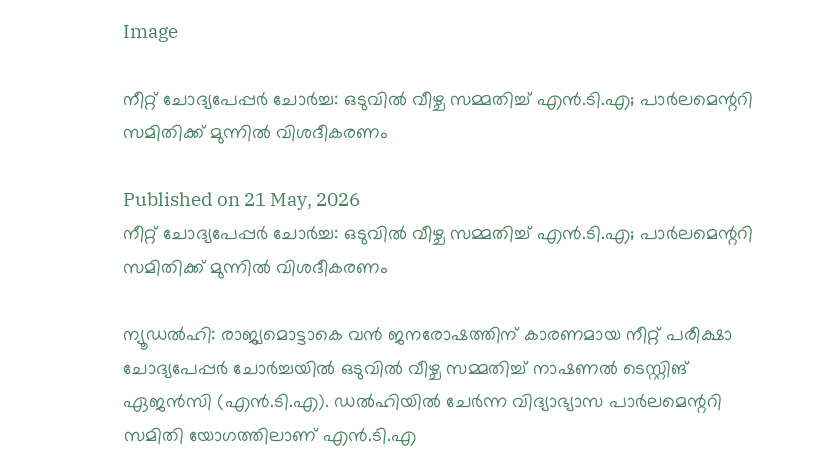Image

നീറ്റ് ചോദ്യപേപ്പർ ചോർച്ച: ഒടുവിൽ വീഴ്ച സമ്മതിച്ച് എൻ.ടി.എ; പാർലമെന്ററി സമിതിക്ക് മുന്നിൽ വിശദീകരണം

Published on 21 May, 2026
നീറ്റ് ചോദ്യപേപ്പർ ചോർച്ച: ഒടുവിൽ വീഴ്ച സമ്മതിച്ച് എൻ.ടി.എ; പാർലമെന്ററി സമിതിക്ക് മുന്നിൽ വിശദീകരണം

ന്യൂഡൽഹി: രാജ്യമൊട്ടാകെ വൻ ജനരോഷത്തിന് കാരണമായ നീറ്റ് പരീക്ഷാ ചോദ്യപേപ്പർ ചോർച്ചയിൽ ഒടുവിൽ വീഴ്ച സമ്മതിച്ച് നാഷണൽ ടെസ്റ്റിങ് ഏജൻസി (എൻ.ടി.എ). ഡൽഹിയിൽ ചേർന്ന വിദ്യാഭ്യാസ പാർലമെന്ററി സമിതി യോഗത്തിലാണ് എൻ.ടി.എ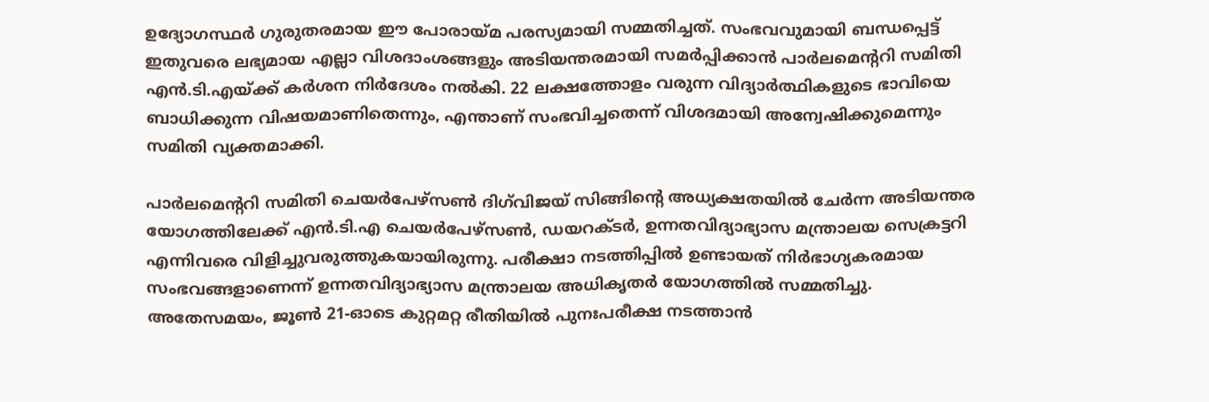ഉദ്യോഗസ്ഥർ ഗുരുതരമായ ഈ പോരായ്മ പരസ്യമായി സമ്മതിച്ചത്. സംഭവവുമായി ബന്ധപ്പെട്ട് ഇതുവരെ ലഭ്യമായ എല്ലാ വിശദാംശങ്ങളും അടിയന്തരമായി സമർപ്പിക്കാൻ പാർലമെന്ററി സമിതി എൻ.ടി.എയ്ക്ക് കർശന നിർദേശം നൽകി. 22 ലക്ഷത്തോളം വരുന്ന വിദ്യാർത്ഥികളുടെ ഭാവിയെ ബാധിക്കുന്ന വിഷയമാണിതെന്നും, എന്താണ് സംഭവിച്ചതെന്ന് വിശദമായി അന്വേഷിക്കുമെന്നും സമിതി വ്യക്തമാക്കി.

പാർലമെന്ററി സമിതി ചെയർപേഴ്സൺ ദിഗ്‌വിജയ് സിങ്ങിന്റെ അധ്യക്ഷതയിൽ ചേർന്ന അടിയന്തര യോഗത്തിലേക്ക് എൻ.ടി.എ ചെയർപേഴ്സൺ, ഡയറക്ടർ, ഉന്നതവിദ്യാഭ്യാസ മന്ത്രാലയ സെക്രട്ടറി എന്നിവരെ വിളിച്ചുവരുത്തുകയായിരുന്നു. പരീക്ഷാ നടത്തിപ്പിൽ ഉണ്ടായത് നിർഭാഗ്യകരമായ സംഭവങ്ങളാണെന്ന് ഉന്നതവിദ്യാഭ്യാസ മന്ത്രാലയ അധികൃതർ യോഗത്തിൽ സമ്മതിച്ചു. അതേസമയം, ജൂൺ 21-ഓടെ കുറ്റമറ്റ രീതിയിൽ പുനഃപരീക്ഷ നടത്താൻ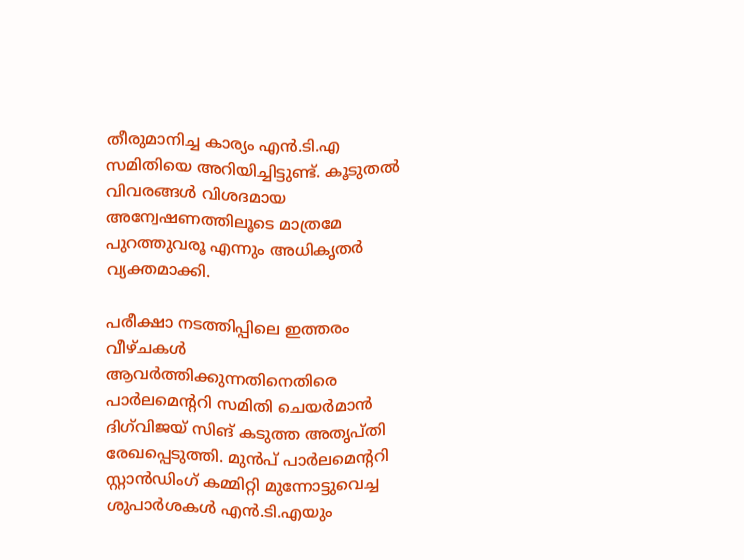തീരുമാനിച്ച കാര്യം എൻ.ടി.എ സമിതിയെ അറിയിച്ചിട്ടുണ്ട്. കൂടുതൽ വിവരങ്ങൾ വിശദമായ അന്വേഷണത്തിലൂടെ മാത്രമേ പുറത്തുവരൂ എന്നും അധികൃതർ വ്യക്തമാക്കി.

പരീക്ഷാ നടത്തിപ്പിലെ ഇത്തരം വീഴ്ചകൾ ആവർത്തിക്കുന്നതിനെതിരെ പാർലമെന്ററി സമിതി ചെയർമാൻ ദിഗ്‌വിജയ് സിങ് കടുത്ത അതൃപ്തി രേഖപ്പെടുത്തി. മുൻപ് പാർലമെന്ററി സ്റ്റാൻഡിംഗ് കമ്മിറ്റി മുന്നോട്ടുവെച്ച ശുപാർശകൾ എൻ.ടി.എയും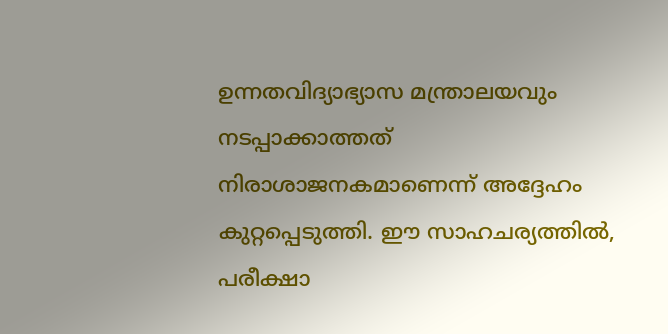ഉന്നതവിദ്യാഭ്യാസ മന്ത്രാലയവും നടപ്പാക്കാത്തത് നിരാശാജനകമാണെന്ന് അദ്ദേഹം കുറ്റപ്പെടുത്തി. ഈ സാഹചര്യത്തിൽ, പരീക്ഷാ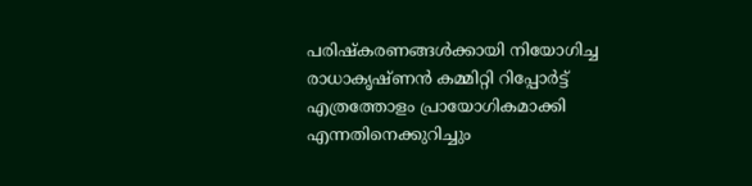പരിഷ്കരണങ്ങൾക്കായി നിയോഗിച്ച രാധാകൃഷ്ണൻ കമ്മിറ്റി റിപ്പോർട്ട് എത്രത്തോളം പ്രായോഗികമാക്കി എന്നതിനെക്കുറിച്ചും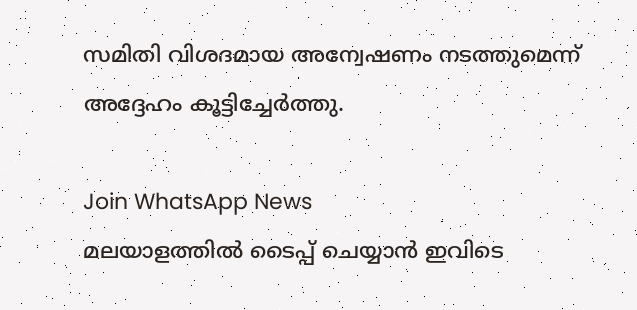സമിതി വിശദമായ അന്വേഷണം നടത്തുമെന്ന് അദ്ദേഹം കൂട്ടിച്ചേർത്തു.

Join WhatsApp News
മലയാളത്തില്‍ ടൈപ്പ് ചെയ്യാന്‍ ഇവിടെ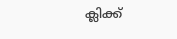ക്ലിക്ക്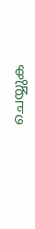ചെയ്യുക